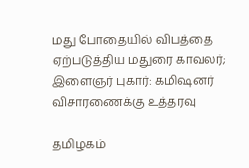மது போதையில் விபத்தை ஏற்படுத்திய மதுரை காவலர்; இளைஞர் புகார்: கமிஷனர் விசாரணைக்கு உத்தரவு

தமிழகம்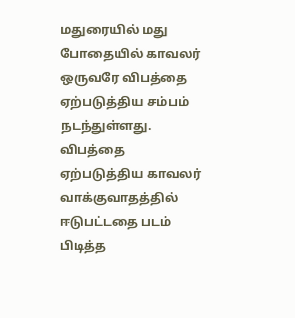மதுரையில் மது போதையில் காவலர் ஒருவரே விபத்தை ஏற்படுத்திய சம்பம் நடந்துள்ளது. விபத்தை ஏற்படுத்திய காவலர் வாக்குவாதத்தில் ஈடுபட்டதை படம் பிடித்த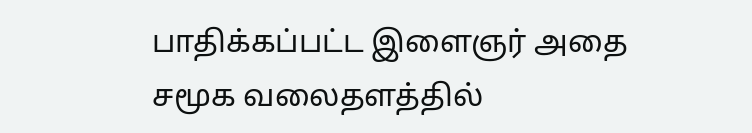பாதிக்கப்பட்ட இளைஞர் அதை சமூக வலைதளத்தில்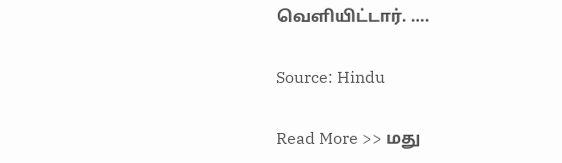வெளியிட்டார். ….

Source: Hindu

Read More >> மது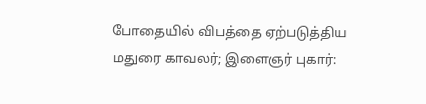போதையில் விபத்தை ஏற்படுத்திய மதுரை காவலர்; இளைஞர் புகார்: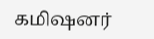கமிஷனர்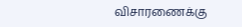விசாரணைக்கு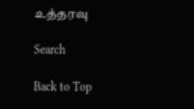உத்தரவு

Search

Back to Top